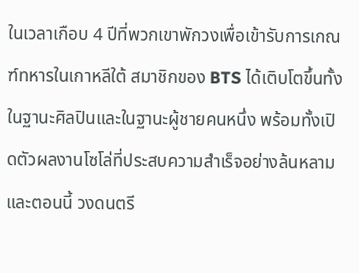ในเวลาเกือบ 4 ปีที่พวกเขาพักวงเพื่อเข้ารับการเกณฑ์ทหารในเกาหลีใต้ สมาชิกของ BTS ได้เติบโตขึ้นทั้งในฐานะศิลปินและในฐานะผู้ชายคนหนึ่ง พร้อมทั้งเปิดตัวผลงานโซโล่ที่ประสบความสำเร็จอย่างล้นหลาม และตอนนี้ วงดนตรี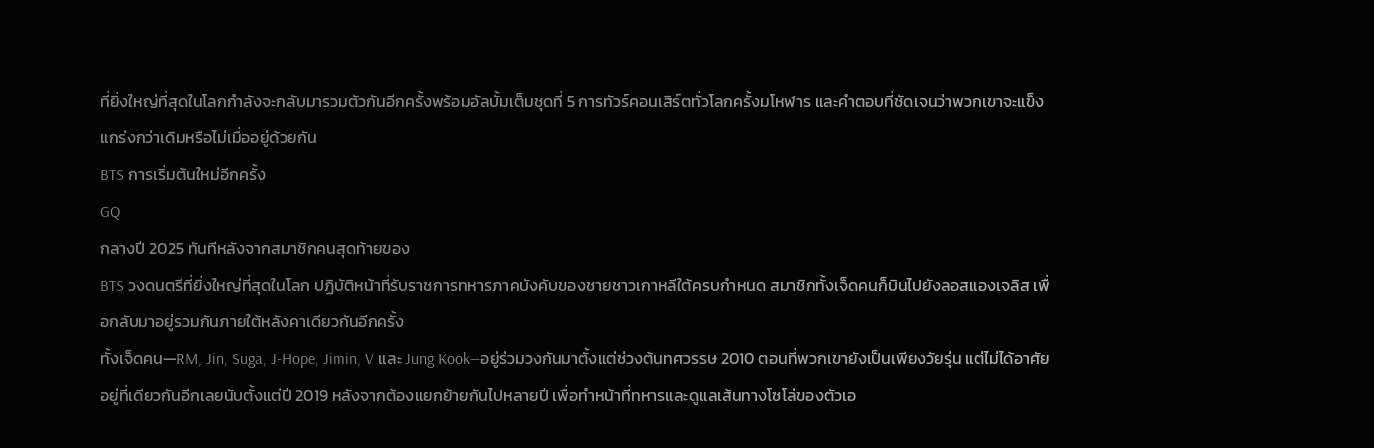ที่ยิ่งใหญ่ที่สุดในโลกกำลังจะกลับมารวมตัวกันอีกครั้งพร้อมอัลบั้มเต็มชุดที่ 5 การทัวร์คอนเสิร์ตทั่วโลกครั้งมโหฬาร และคำตอบที่ชัดเจนว่าพวกเขาจะแข็งแกร่งกว่าเดิมหรือไม่เมื่ออยู่ด้วยกัน
BTS การเริ่มต้นใหม่อีกครั้ง
GQ
กลางปี 2025 ทันทีหลังจากสมาชิกคนสุดท้ายของ
BTS วงดนตรีที่ยิ่งใหญ่ที่สุดในโลก ปฏิบัติหน้าที่รับราชการทหารภาคบังคับของชายชาวเกาหลีใต้ครบกำหนด สมาชิกทั้งเจ็ดคนก็บินไปยังลอสแองเจลิส เพื่อกลับมาอยู่รวมกันภายใต้หลังคาเดียวกันอีกครั้ง
ทั้งเจ็ดคน—RM, Jin, Suga, J-Hope, Jimin, V และ Jung Kook—อยู่ร่วมวงกันมาตั้งแต่ช่วงต้นทศวรรษ 2010 ตอนที่พวกเขายังเป็นเพียงวัยรุ่น แต่ไม่ได้อาศัยอยู่ที่เดียวกันอีกเลยนับตั้งแต่ปี 2019 หลังจากต้องแยกย้ายกันไปหลายปี เพื่อทำหน้าที่ทหารและดูแลเส้นทางโซโล่ของตัวเอ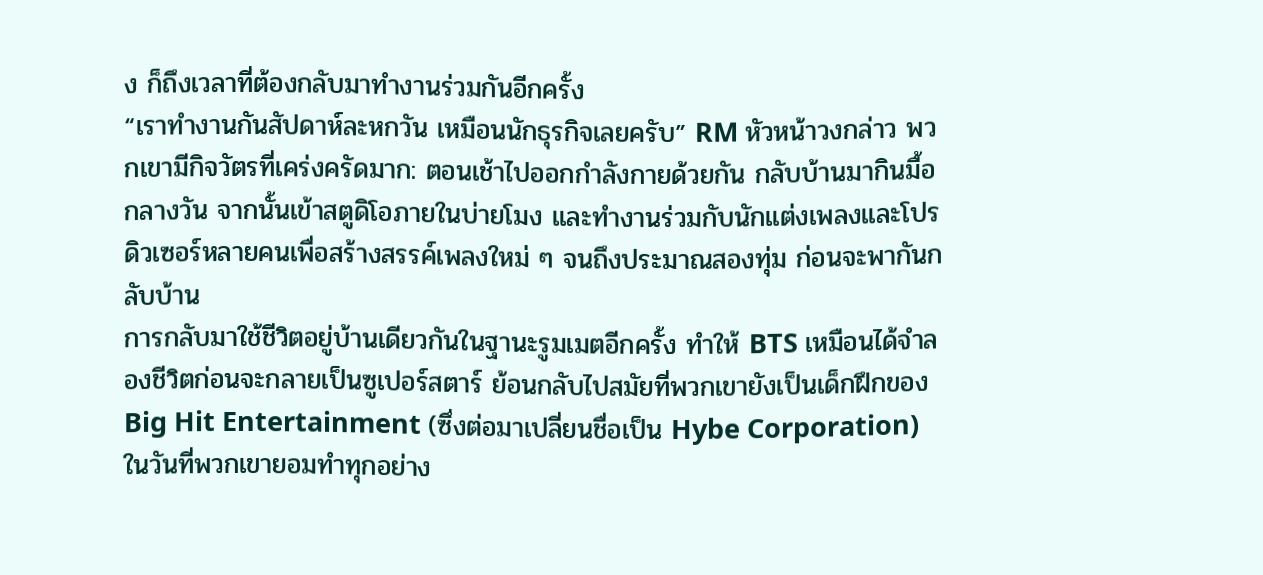ง ก็ถึงเวลาที่ต้องกลับมาทำงานร่วมกันอีกครั้ง
“เราทำงานกันสัปดาห์ละหกวัน เหมือนนักธุรกิจเลยครับ” RM หัวหน้าวงกล่าว พวกเขามีกิจวัตรที่เคร่งครัดมาก: ตอนเช้าไปออกกำลังกายด้วยกัน กลับบ้านมากินมื้อกลางวัน จากนั้นเข้าสตูดิโอภายในบ่ายโมง และทำงานร่วมกับนักแต่งเพลงและโปรดิวเซอร์หลายคนเพื่อสร้างสรรค์เพลงใหม่ ๆ จนถึงประมาณสองทุ่ม ก่อนจะพากันกลับบ้าน
การกลับมาใช้ชีวิตอยู่บ้านเดียวกันในฐานะรูมเมตอีกครั้ง ทำให้ BTS เหมือนได้จำลองชีวิตก่อนจะกลายเป็นซูเปอร์สตาร์ ย้อนกลับไปสมัยที่พวกเขายังเป็นเด็กฝึกของ Big Hit Entertainment (ซึ่งต่อมาเปลี่ยนชื่อเป็น Hybe Corporation) ในวันที่พวกเขายอมทำทุกอย่าง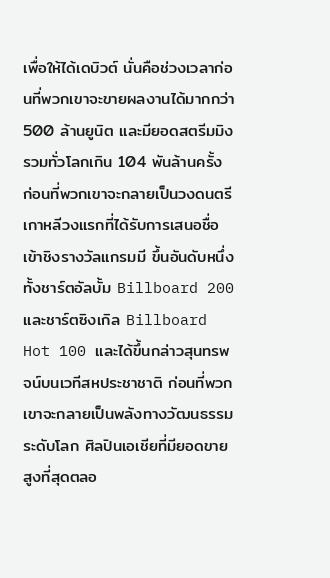เพื่อให้ได้เดบิวต์ นั่นคือช่วงเวลาก่อนที่พวกเขาจะขายผลงานได้มากกว่า 500 ล้านยูนิต และมียอดสตรีมมิงรวมทั่วโลกเกิน 104 พันล้านครั้ง ก่อนที่พวกเขาจะกลายเป็นวงดนตรีเกาหลีวงแรกที่ได้รับการเสนอชื่อเข้าชิงรางวัลแกรมมี ขึ้นอันดับหนึ่งทั้งชาร์ตอัลบั้ม Billboard 200 และชาร์ตซิงเกิล Billboard Hot 100 และได้ขึ้นกล่าวสุนทรพจน์บนเวทีสหประชาชาติ ก่อนที่พวกเขาจะกลายเป็นพลังทางวัฒนธรรมระดับโลก ศิลปินเอเชียที่มียอดขายสูงที่สุดตลอ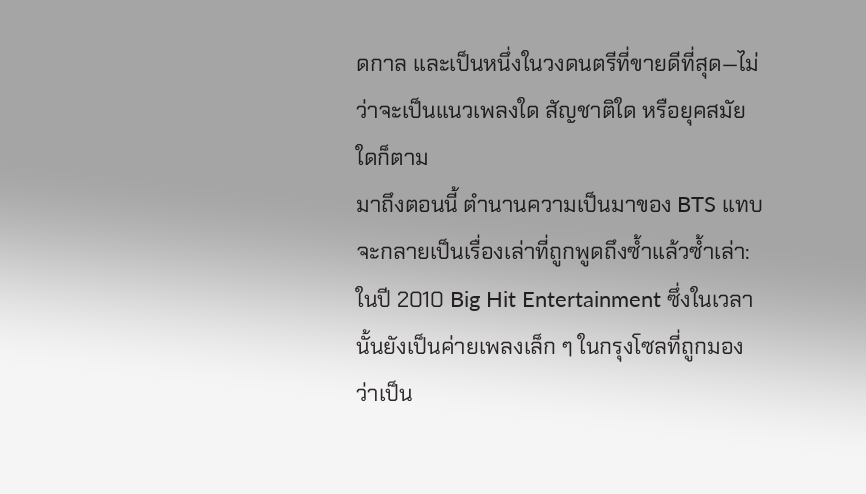ดกาล และเป็นหนึ่งในวงดนตรีที่ขายดีที่สุด—ไม่ว่าจะเป็นแนวเพลงใด สัญชาติใด หรือยุคสมัยใดก็ตาม
มาถึงตอนนี้ ตำนานความเป็นมาของ BTS แทบจะกลายเป็นเรื่องเล่าที่ถูกพูดถึงซ้ำแล้วซ้ำเล่า:
ในปี 2010 Big Hit Entertainment ซึ่งในเวลานั้นยังเป็นค่ายเพลงเล็ก ๆ ในกรุงโซลที่ถูกมองว่าเป็น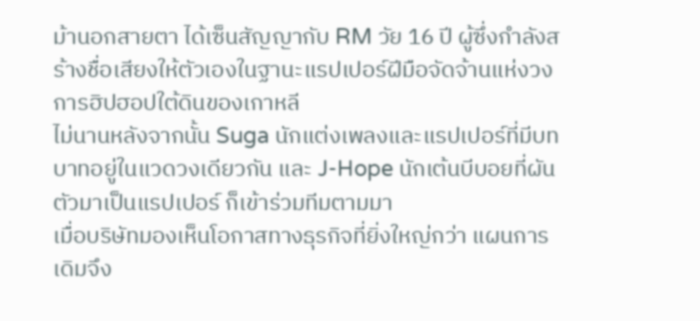ม้านอกสายตา ได้เซ็นสัญญากับ RM วัย 16 ปี ผู้ซึ่งกำลังสร้างชื่อเสียงให้ตัวเองในฐานะแรปเปอร์ฝีมือจัดจ้านแห่งวงการฮิปฮอปใต้ดินของเกาหลี
ไม่นานหลังจากนั้น Suga นักแต่งเพลงและแรปเปอร์ที่มีบทบาทอยู่ในแวดวงเดียวกัน และ J-Hope นักเต้นบีบอยที่ผันตัวมาเป็นแรปเปอร์ ก็เข้าร่วมทีมตามมา
เมื่อบริษัทมองเห็นโอกาสทางธุรกิจที่ยิ่งใหญ่กว่า แผนการเดิมจึง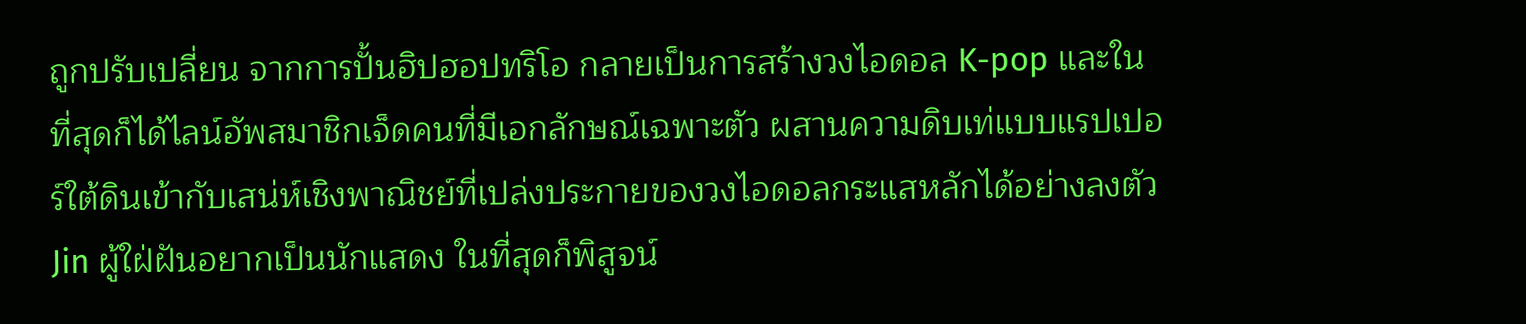ถูกปรับเปลี่ยน จากการปั้นฮิปฮอปทริโอ กลายเป็นการสร้างวงไอดอล K-pop และในที่สุดก็ได้ไลน์อัพสมาชิกเจ็ดคนที่มีเอกลักษณ์เฉพาะตัว ผสานความดิบเท่แบบแรปเปอร์ใต้ดินเข้ากับเสน่ห์เชิงพาณิชย์ที่เปล่งประกายของวงไอดอลกระแสหลักได้อย่างลงตัว
Jin ผู้ใฝ่ฝันอยากเป็นนักแสดง ในที่สุดก็พิสูจน์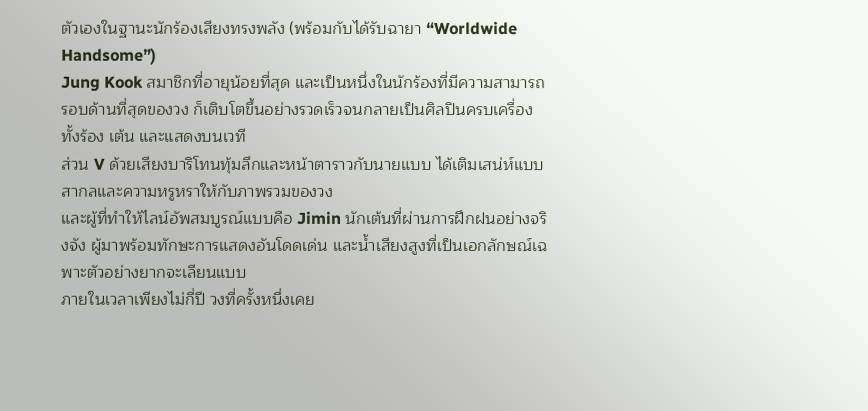ตัวเองในฐานะนักร้องเสียงทรงพลัง (พร้อมกับได้รับฉายา “Worldwide Handsome”)
Jung Kook สมาชิกที่อายุน้อยที่สุด และเป็นหนึ่งในนักร้องที่มีความสามารถรอบด้านที่สุดของวง ก็เติบโตขึ้นอย่างรวดเร็วจนกลายเป็นศิลปินครบเครื่องทั้งร้อง เต้น และแสดงบนเวที
ส่วน V ด้วยเสียงบาริโทนทุ้มลึกและหน้าตาราวกับนายแบบ ได้เติมเสน่ห์แบบสากลและความหรูหราให้กับภาพรวมของวง
และผู้ที่ทำให้ไลน์อัพสมบูรณ์แบบคือ Jimin นักเต้นที่ผ่านการฝึกฝนอย่างจริงจัง ผู้มาพร้อมทักษะการแสดงอันโดดเด่น และน้ำเสียงสูงที่เป็นเอกลักษณ์เฉพาะตัวอย่างยากจะเลียนแบบ
ภายในเวลาเพียงไม่กี่ปี วงที่ครั้งหนึ่งเคย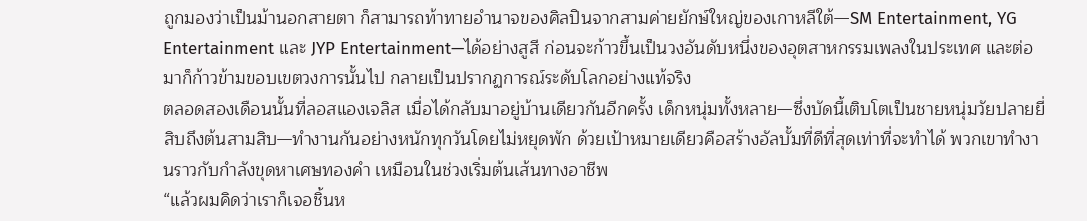ถูกมองว่าเป็นม้านอกสายตา ก็สามารถท้าทายอำนาจของศิลปินจากสามค่ายยักษ์ใหญ่ของเกาหลีใต้—SM Entertainment, YG Entertainment และ JYP Entertainment—ได้อย่างสูสี ก่อนจะก้าวขึ้นเป็นวงอันดับหนึ่งของอุตสาหกรรมเพลงในประเทศ และต่อมาก็ก้าวข้ามขอบเขตวงการนั้นไป กลายเป็นปรากฏการณ์ระดับโลกอย่างแท้จริง
ตลอดสองเดือนนั้นที่ลอสแองเจลิส เมื่อได้กลับมาอยู่บ้านเดียวกันอีกครั้ง เด็กหนุ่มทั้งหลาย—ซึ่งบัดนี้เติบโตเป็นชายหนุ่มวัยปลายยี่สิบถึงต้นสามสิบ—ทำงานกันอย่างหนักทุกวันโดยไม่หยุดพัก ด้วยเป้าหมายเดียวคือสร้างอัลบั้มที่ดีที่สุดเท่าที่จะทำได้ พวกเขาทำงานราวกับกำลังขุดหาเศษทองคำ เหมือนในช่วงเริ่มต้นเส้นทางอาชีพ
“แล้วผมคิดว่าเราก็เจอชิ้นห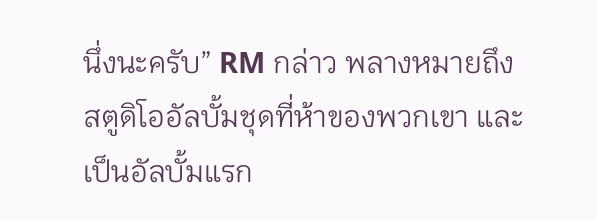นึ่งนะครับ” RM กล่าว พลางหมายถึงสตูดิโออัลบั้มชุดที่ห้าของพวกเขา และเป็นอัลบั้มแรก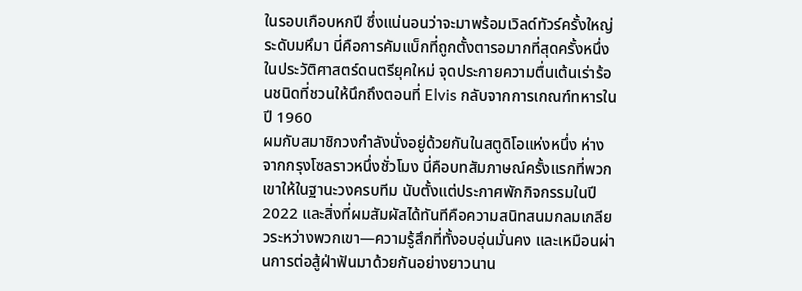ในรอบเกือบหกปี ซึ่งแน่นอนว่าจะมาพร้อมเวิลด์ทัวร์ครั้งใหญ่ระดับมหึมา นี่คือการคัมแบ็กที่ถูกตั้งตารอมากที่สุดครั้งหนึ่งในประวัติศาสตร์ดนตรียุคใหม่ จุดประกายความตื่นเต้นเร่าร้อนชนิดที่ชวนให้นึกถึงตอนที่ Elvis กลับจากการเกณฑ์ทหารในปี 1960
ผมกับสมาชิกวงกำลังนั่งอยู่ด้วยกันในสตูดิโอแห่งหนึ่ง ห่างจากกรุงโซลราวหนึ่งชั่วโมง นี่คือบทสัมภาษณ์ครั้งแรกที่พวกเขาให้ในฐานะวงครบทีม นับตั้งแต่ประกาศพักกิจกรรมในปี 2022 และสิ่งที่ผมสัมผัสได้ทันทีคือความสนิทสนมกลมเกลียวระหว่างพวกเขา—ความรู้สึกที่ทั้งอบอุ่นมั่นคง และเหมือนผ่านการต่อสู้ฝ่าฟันมาด้วยกันอย่างยาวนาน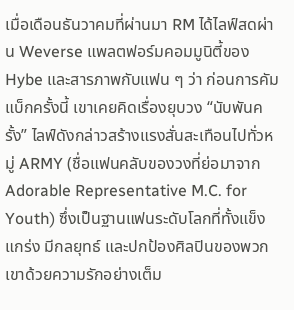เมื่อเดือนธันวาคมที่ผ่านมา RM ได้ไลฟ์สดผ่าน Weverse แพลตฟอร์มคอมมูนิตี้ของ Hybe และสารภาพกับแฟน ๆ ว่า ก่อนการคัมแบ็กครั้งนี้ เขาเคยคิดเรื่องยุบวง “นับพันครั้ง” ไลฟ์ดังกล่าวสร้างแรงสั่นสะเทือนไปทั่วหมู่ ARMY (ชื่อแฟนคลับของวงที่ย่อมาจาก Adorable Representative M.C. for Youth) ซึ่งเป็นฐานแฟนระดับโลกที่ทั้งแข็งแกร่ง มีกลยุทธ์ และปกป้องศิลปินของพวกเขาด้วยความรักอย่างเต็ม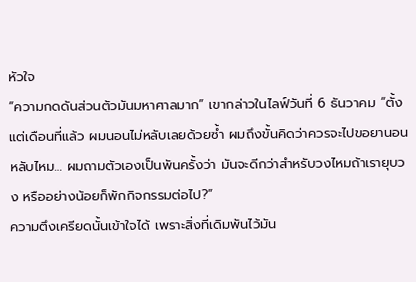หัวใจ
“ความกดดันส่วนตัวมันมหาศาลมาก” เขากล่าวในไลฟ์วันที่ 6 ธันวาคม “ตั้งแต่เดือนที่แล้ว ผมนอนไม่หลับเลยด้วยซ้ำ ผมถึงขั้นคิดว่าควรจะไปขอยานอนหลับไหม… ผมถามตัวเองเป็นพันครั้งว่า มันจะดีกว่าสำหรับวงไหมถ้าเรายุบวง หรืออย่างน้อยก็พักกิจกรรมต่อไป?”
ความตึงเครียดนั้นเข้าใจได้ เพราะสิ่งที่เดิมพันไว้มัน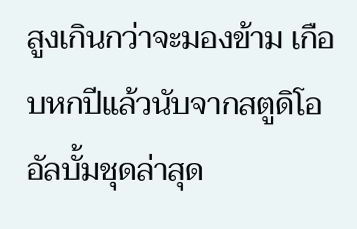สูงเกินกว่าจะมองข้าม เกือบหกปีแล้วนับจากสตูดิโออัลบั้มชุดล่าสุด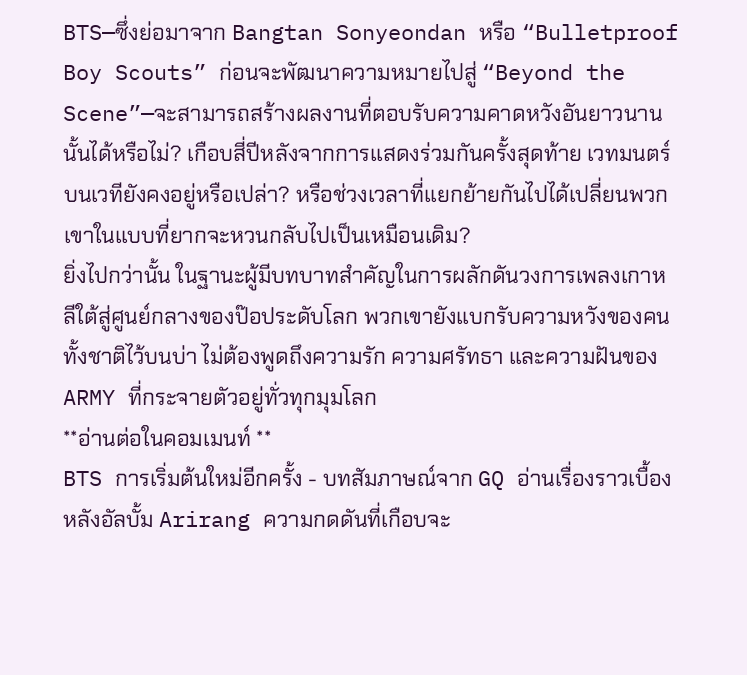BTS—ซึ่งย่อมาจาก Bangtan Sonyeondan หรือ “Bulletproof Boy Scouts” ก่อนจะพัฒนาความหมายไปสู่ “Beyond the Scene”—จะสามารถสร้างผลงานที่ตอบรับความคาดหวังอันยาวนานนั้นได้หรือไม่? เกือบสี่ปีหลังจากการแสดงร่วมกันครั้งสุดท้าย เวทมนตร์บนเวทียังคงอยู่หรือเปล่า? หรือช่วงเวลาที่แยกย้ายกันไปได้เปลี่ยนพวกเขาในแบบที่ยากจะหวนกลับไปเป็นเหมือนเดิม?
ยิ่งไปกว่านั้น ในฐานะผู้มีบทบาทสำคัญในการผลักดันวงการเพลงเกาหลีใต้สู่ศูนย์กลางของป๊อประดับโลก พวกเขายังแบกรับความหวังของคนทั้งชาติไว้บนบ่า ไม่ต้องพูดถึงความรัก ความศรัทธา และความฝันของ ARMY ที่กระจายตัวอยู่ทั่วทุกมุมโลก
**อ่านต่อในคอมเมนท์ **
BTS การเริ่มต้นใหม่อีกครั้ง - บทสัมภาษณ์จาก GQ อ่านเรื่องราวเบื้องหลังอัลบั้ม Arirang ความกดดันที่เกือบจะ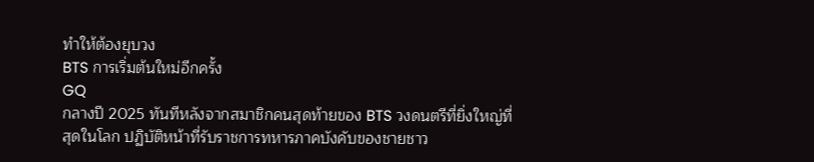ทำให้ต้องยุบวง
BTS การเริ่มต้นใหม่อีกครั้ง
GQ
กลางปี 2025 ทันทีหลังจากสมาชิกคนสุดท้ายของ BTS วงดนตรีที่ยิ่งใหญ่ที่สุดในโลก ปฏิบัติหน้าที่รับราชการทหารภาคบังคับของชายชาว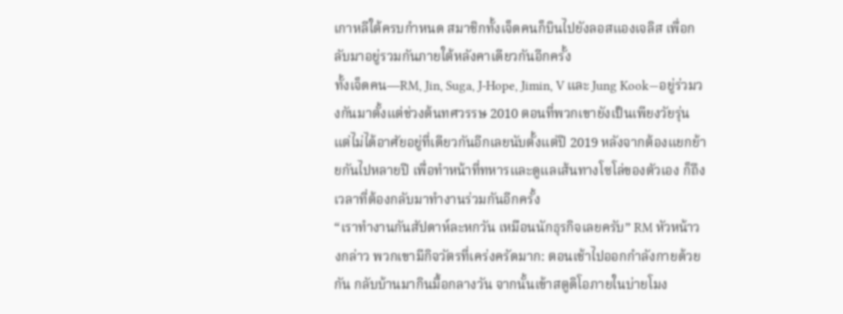เกาหลีใต้ครบกำหนด สมาชิกทั้งเจ็ดคนก็บินไปยังลอสแองเจลิส เพื่อกลับมาอยู่รวมกันภายใต้หลังคาเดียวกันอีกครั้ง
ทั้งเจ็ดคน—RM, Jin, Suga, J-Hope, Jimin, V และ Jung Kook—อยู่ร่วมวงกันมาตั้งแต่ช่วงต้นทศวรรษ 2010 ตอนที่พวกเขายังเป็นเพียงวัยรุ่น แต่ไม่ได้อาศัยอยู่ที่เดียวกันอีกเลยนับตั้งแต่ปี 2019 หลังจากต้องแยกย้ายกันไปหลายปี เพื่อทำหน้าที่ทหารและดูแลเส้นทางโซโล่ของตัวเอง ก็ถึงเวลาที่ต้องกลับมาทำงานร่วมกันอีกครั้ง
“เราทำงานกันสัปดาห์ละหกวัน เหมือนนักธุรกิจเลยครับ” RM หัวหน้าวงกล่าว พวกเขามีกิจวัตรที่เคร่งครัดมาก: ตอนเช้าไปออกกำลังกายด้วยกัน กลับบ้านมากินมื้อกลางวัน จากนั้นเข้าสตูดิโอภายในบ่ายโมง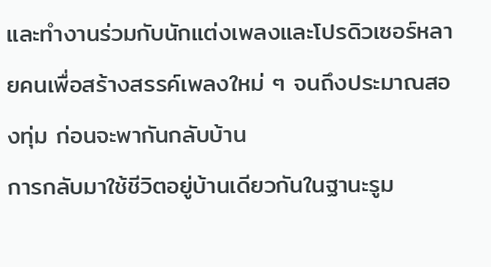และทำงานร่วมกับนักแต่งเพลงและโปรดิวเซอร์หลายคนเพื่อสร้างสรรค์เพลงใหม่ ๆ จนถึงประมาณสองทุ่ม ก่อนจะพากันกลับบ้าน
การกลับมาใช้ชีวิตอยู่บ้านเดียวกันในฐานะรูม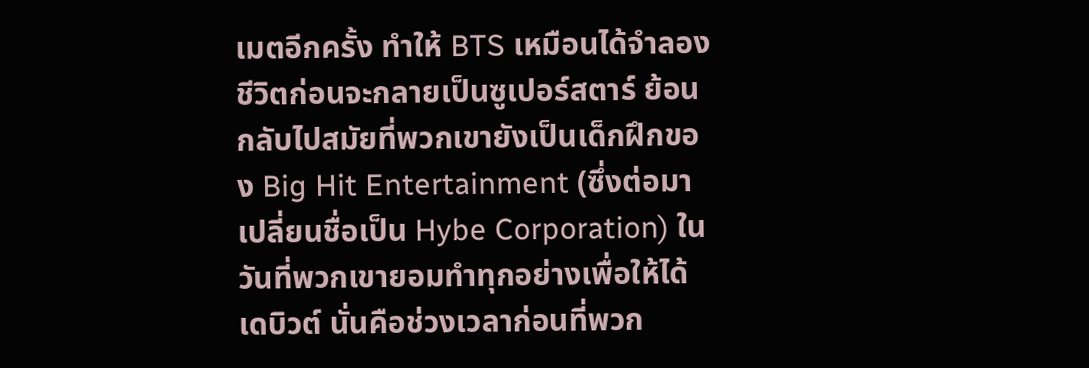เมตอีกครั้ง ทำให้ BTS เหมือนได้จำลองชีวิตก่อนจะกลายเป็นซูเปอร์สตาร์ ย้อนกลับไปสมัยที่พวกเขายังเป็นเด็กฝึกของ Big Hit Entertainment (ซึ่งต่อมาเปลี่ยนชื่อเป็น Hybe Corporation) ในวันที่พวกเขายอมทำทุกอย่างเพื่อให้ได้เดบิวต์ นั่นคือช่วงเวลาก่อนที่พวก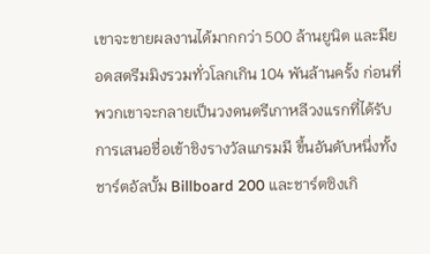เขาจะขายผลงานได้มากกว่า 500 ล้านยูนิต และมียอดสตรีมมิงรวมทั่วโลกเกิน 104 พันล้านครั้ง ก่อนที่พวกเขาจะกลายเป็นวงดนตรีเกาหลีวงแรกที่ได้รับการเสนอชื่อเข้าชิงรางวัลแกรมมี ขึ้นอันดับหนึ่งทั้งชาร์ตอัลบั้ม Billboard 200 และชาร์ตซิงเกิ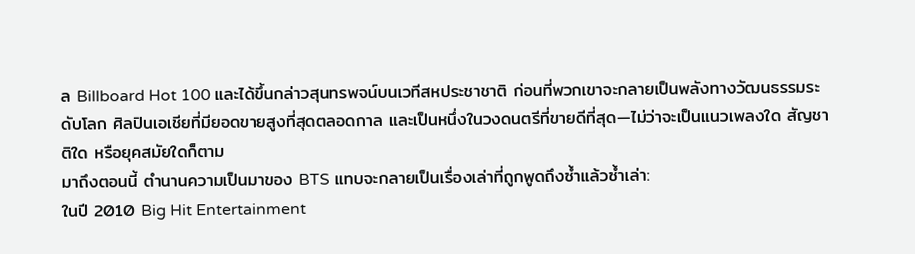ล Billboard Hot 100 และได้ขึ้นกล่าวสุนทรพจน์บนเวทีสหประชาชาติ ก่อนที่พวกเขาจะกลายเป็นพลังทางวัฒนธรรมระดับโลก ศิลปินเอเชียที่มียอดขายสูงที่สุดตลอดกาล และเป็นหนึ่งในวงดนตรีที่ขายดีที่สุด—ไม่ว่าจะเป็นแนวเพลงใด สัญชาติใด หรือยุคสมัยใดก็ตาม
มาถึงตอนนี้ ตำนานความเป็นมาของ BTS แทบจะกลายเป็นเรื่องเล่าที่ถูกพูดถึงซ้ำแล้วซ้ำเล่า:
ในปี 2010 Big Hit Entertainment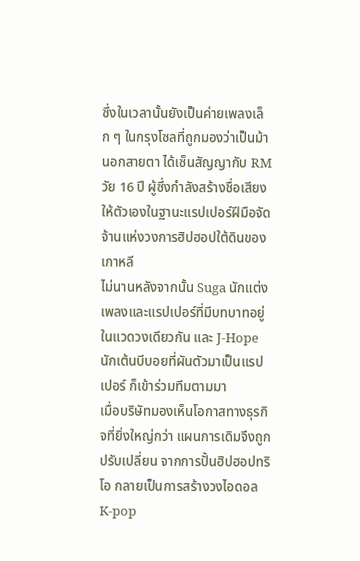ซึ่งในเวลานั้นยังเป็นค่ายเพลงเล็ก ๆ ในกรุงโซลที่ถูกมองว่าเป็นม้านอกสายตา ได้เซ็นสัญญากับ RM วัย 16 ปี ผู้ซึ่งกำลังสร้างชื่อเสียงให้ตัวเองในฐานะแรปเปอร์ฝีมือจัดจ้านแห่งวงการฮิปฮอปใต้ดินของเกาหลี
ไม่นานหลังจากนั้น Suga นักแต่งเพลงและแรปเปอร์ที่มีบทบาทอยู่ในแวดวงเดียวกัน และ J-Hope นักเต้นบีบอยที่ผันตัวมาเป็นแรปเปอร์ ก็เข้าร่วมทีมตามมา
เมื่อบริษัทมองเห็นโอกาสทางธุรกิจที่ยิ่งใหญ่กว่า แผนการเดิมจึงถูกปรับเปลี่ยน จากการปั้นฮิปฮอปทริโอ กลายเป็นการสร้างวงไอดอล K-pop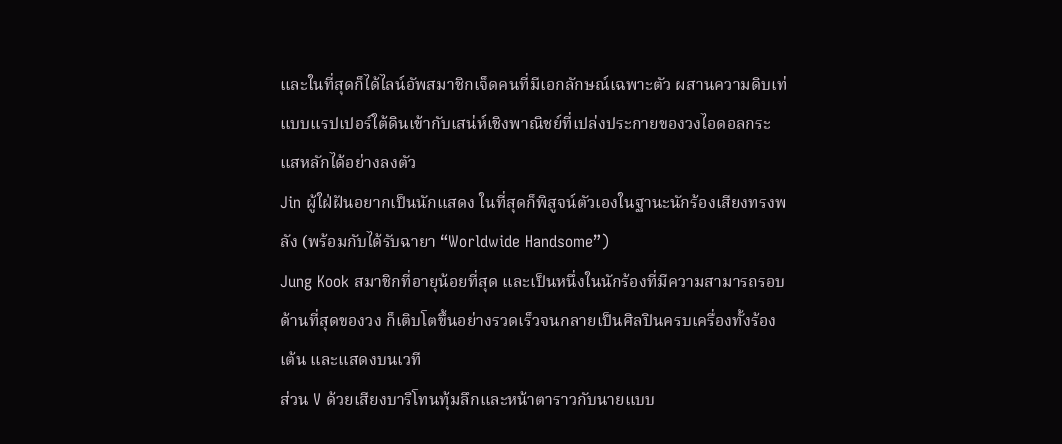และในที่สุดก็ได้ไลน์อัพสมาชิกเจ็ดคนที่มีเอกลักษณ์เฉพาะตัว ผสานความดิบเท่แบบแรปเปอร์ใต้ดินเข้ากับเสน่ห์เชิงพาณิชย์ที่เปล่งประกายของวงไอดอลกระแสหลักได้อย่างลงตัว
Jin ผู้ใฝ่ฝันอยากเป็นนักแสดง ในที่สุดก็พิสูจน์ตัวเองในฐานะนักร้องเสียงทรงพลัง (พร้อมกับได้รับฉายา “Worldwide Handsome”)
Jung Kook สมาชิกที่อายุน้อยที่สุด และเป็นหนึ่งในนักร้องที่มีความสามารถรอบด้านที่สุดของวง ก็เติบโตขึ้นอย่างรวดเร็วจนกลายเป็นศิลปินครบเครื่องทั้งร้อง เต้น และแสดงบนเวที
ส่วน V ด้วยเสียงบาริโทนทุ้มลึกและหน้าตาราวกับนายแบบ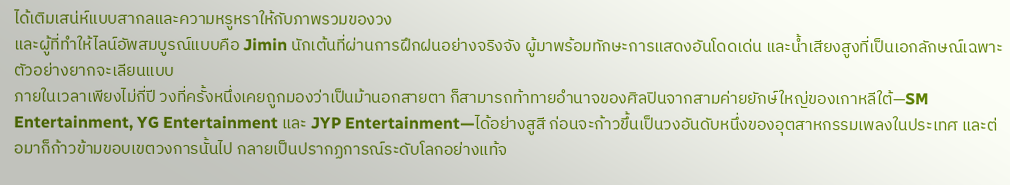ได้เติมเสน่ห์แบบสากลและความหรูหราให้กับภาพรวมของวง
และผู้ที่ทำให้ไลน์อัพสมบูรณ์แบบคือ Jimin นักเต้นที่ผ่านการฝึกฝนอย่างจริงจัง ผู้มาพร้อมทักษะการแสดงอันโดดเด่น และน้ำเสียงสูงที่เป็นเอกลักษณ์เฉพาะตัวอย่างยากจะเลียนแบบ
ภายในเวลาเพียงไม่กี่ปี วงที่ครั้งหนึ่งเคยถูกมองว่าเป็นม้านอกสายตา ก็สามารถท้าทายอำนาจของศิลปินจากสามค่ายยักษ์ใหญ่ของเกาหลีใต้—SM Entertainment, YG Entertainment และ JYP Entertainment—ได้อย่างสูสี ก่อนจะก้าวขึ้นเป็นวงอันดับหนึ่งของอุตสาหกรรมเพลงในประเทศ และต่อมาก็ก้าวข้ามขอบเขตวงการนั้นไป กลายเป็นปรากฏการณ์ระดับโลกอย่างแท้จ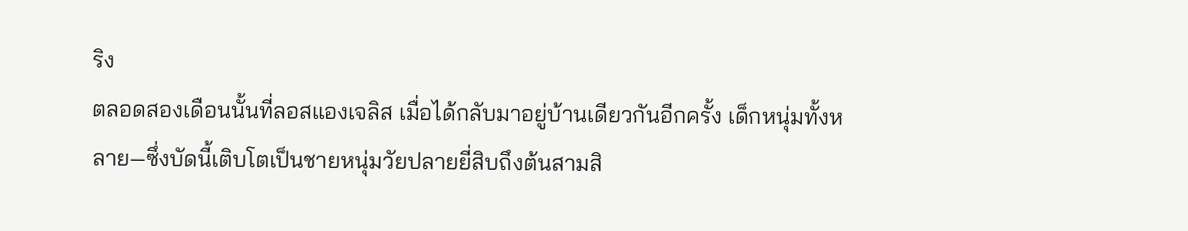ริง
ตลอดสองเดือนนั้นที่ลอสแองเจลิส เมื่อได้กลับมาอยู่บ้านเดียวกันอีกครั้ง เด็กหนุ่มทั้งหลาย—ซึ่งบัดนี้เติบโตเป็นชายหนุ่มวัยปลายยี่สิบถึงต้นสามสิ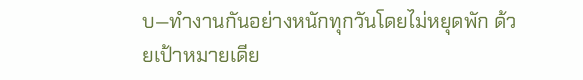บ—ทำงานกันอย่างหนักทุกวันโดยไม่หยุดพัก ด้วยเป้าหมายเดีย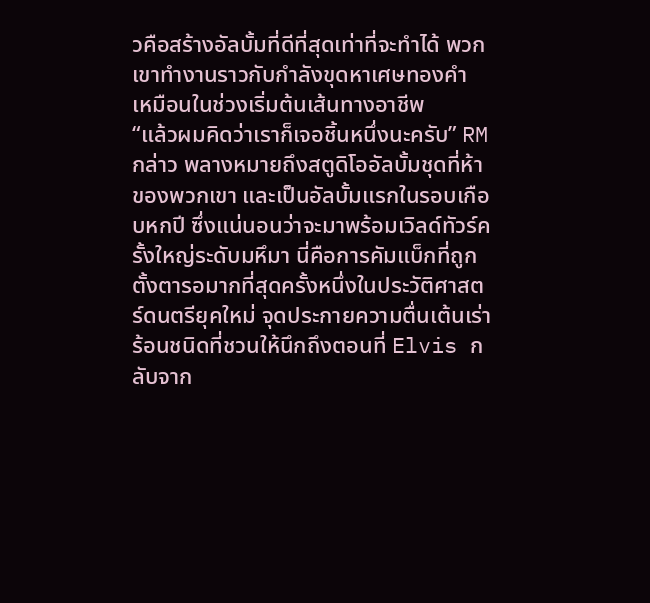วคือสร้างอัลบั้มที่ดีที่สุดเท่าที่จะทำได้ พวกเขาทำงานราวกับกำลังขุดหาเศษทองคำ เหมือนในช่วงเริ่มต้นเส้นทางอาชีพ
“แล้วผมคิดว่าเราก็เจอชิ้นหนึ่งนะครับ” RM กล่าว พลางหมายถึงสตูดิโออัลบั้มชุดที่ห้าของพวกเขา และเป็นอัลบั้มแรกในรอบเกือบหกปี ซึ่งแน่นอนว่าจะมาพร้อมเวิลด์ทัวร์ครั้งใหญ่ระดับมหึมา นี่คือการคัมแบ็กที่ถูกตั้งตารอมากที่สุดครั้งหนึ่งในประวัติศาสตร์ดนตรียุคใหม่ จุดประกายความตื่นเต้นเร่าร้อนชนิดที่ชวนให้นึกถึงตอนที่ Elvis กลับจาก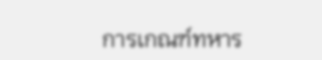การเกณฑ์ทหาร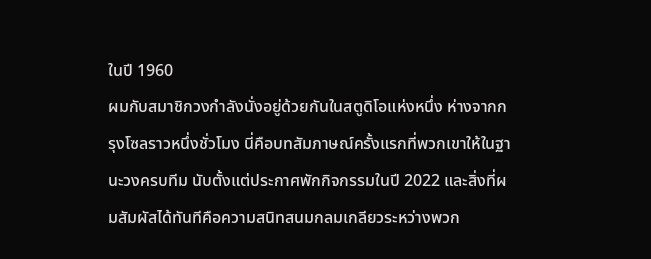ในปี 1960
ผมกับสมาชิกวงกำลังนั่งอยู่ด้วยกันในสตูดิโอแห่งหนึ่ง ห่างจากกรุงโซลราวหนึ่งชั่วโมง นี่คือบทสัมภาษณ์ครั้งแรกที่พวกเขาให้ในฐานะวงครบทีม นับตั้งแต่ประกาศพักกิจกรรมในปี 2022 และสิ่งที่ผมสัมผัสได้ทันทีคือความสนิทสนมกลมเกลียวระหว่างพวก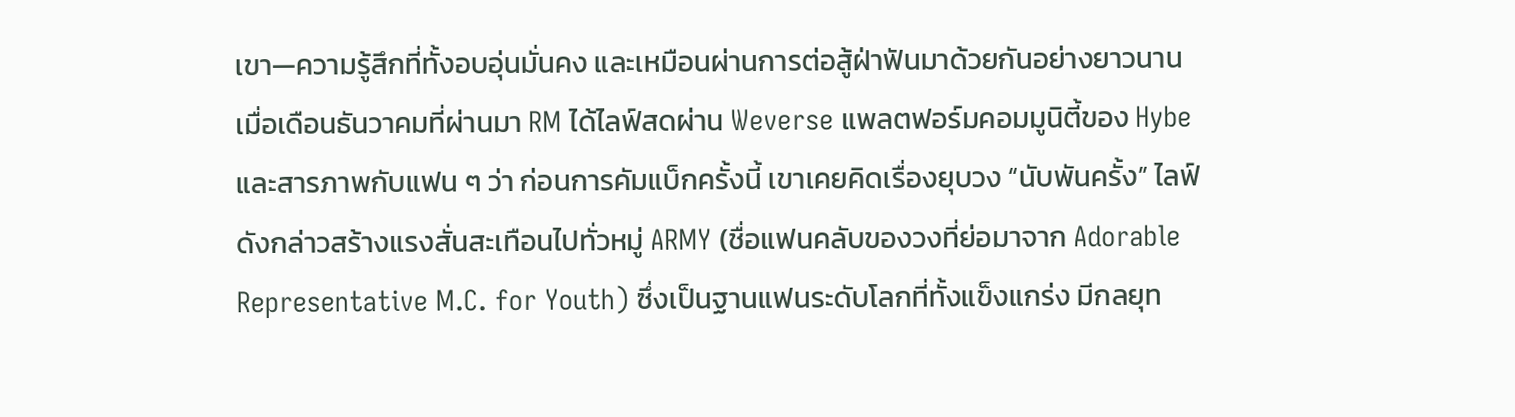เขา—ความรู้สึกที่ทั้งอบอุ่นมั่นคง และเหมือนผ่านการต่อสู้ฝ่าฟันมาด้วยกันอย่างยาวนาน
เมื่อเดือนธันวาคมที่ผ่านมา RM ได้ไลฟ์สดผ่าน Weverse แพลตฟอร์มคอมมูนิตี้ของ Hybe และสารภาพกับแฟน ๆ ว่า ก่อนการคัมแบ็กครั้งนี้ เขาเคยคิดเรื่องยุบวง “นับพันครั้ง” ไลฟ์ดังกล่าวสร้างแรงสั่นสะเทือนไปทั่วหมู่ ARMY (ชื่อแฟนคลับของวงที่ย่อมาจาก Adorable Representative M.C. for Youth) ซึ่งเป็นฐานแฟนระดับโลกที่ทั้งแข็งแกร่ง มีกลยุท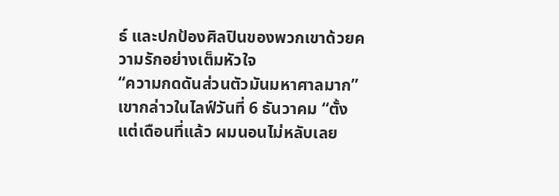ธ์ และปกป้องศิลปินของพวกเขาด้วยความรักอย่างเต็มหัวใจ
“ความกดดันส่วนตัวมันมหาศาลมาก” เขากล่าวในไลฟ์วันที่ 6 ธันวาคม “ตั้งแต่เดือนที่แล้ว ผมนอนไม่หลับเลย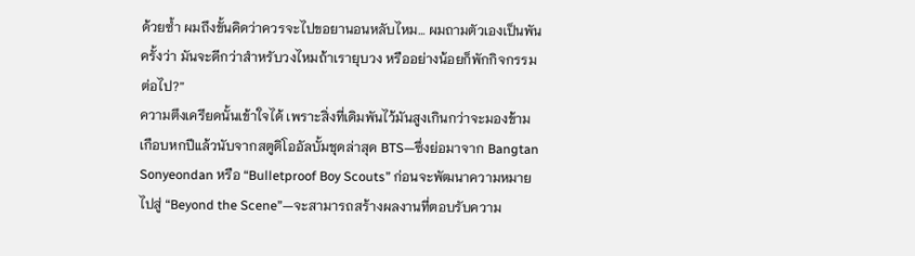ด้วยซ้ำ ผมถึงขั้นคิดว่าควรจะไปขอยานอนหลับไหม… ผมถามตัวเองเป็นพันครั้งว่า มันจะดีกว่าสำหรับวงไหมถ้าเรายุบวง หรืออย่างน้อยก็พักกิจกรรมต่อไป?”
ความตึงเครียดนั้นเข้าใจได้ เพราะสิ่งที่เดิมพันไว้มันสูงเกินกว่าจะมองข้าม เกือบหกปีแล้วนับจากสตูดิโออัลบั้มชุดล่าสุด BTS—ซึ่งย่อมาจาก Bangtan Sonyeondan หรือ “Bulletproof Boy Scouts” ก่อนจะพัฒนาความหมายไปสู่ “Beyond the Scene”—จะสามารถสร้างผลงานที่ตอบรับความ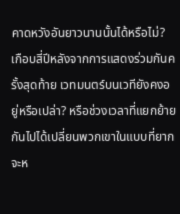คาดหวังอันยาวนานนั้นได้หรือไม่? เกือบสี่ปีหลังจากการแสดงร่วมกันครั้งสุดท้าย เวทมนตร์บนเวทียังคงอยู่หรือเปล่า? หรือช่วงเวลาที่แยกย้ายกันไปได้เปลี่ยนพวกเขาในแบบที่ยากจะห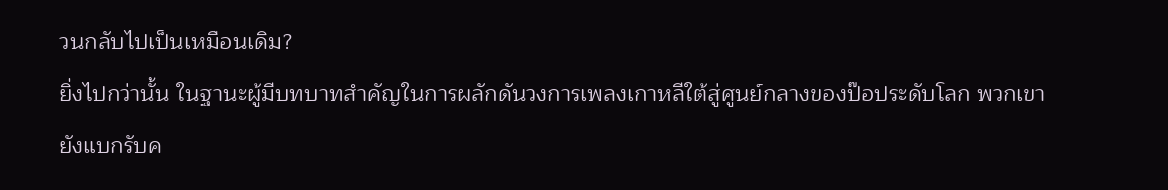วนกลับไปเป็นเหมือนเดิม?
ยิ่งไปกว่านั้น ในฐานะผู้มีบทบาทสำคัญในการผลักดันวงการเพลงเกาหลีใต้สู่ศูนย์กลางของป๊อประดับโลก พวกเขายังแบกรับค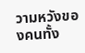วามหวังของคนทั้ง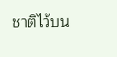ชาติไว้บน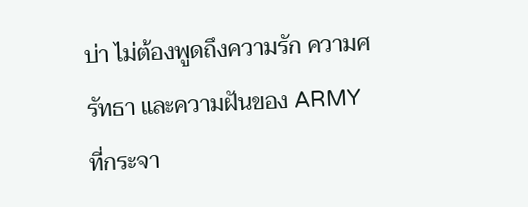บ่า ไม่ต้องพูดถึงความรัก ความศรัทธา และความฝันของ ARMY ที่กระจา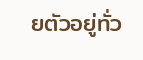ยตัวอยู่ทั่ว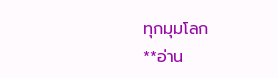ทุกมุมโลก
**อ่าน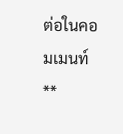ต่อในคอมเมนท์ **